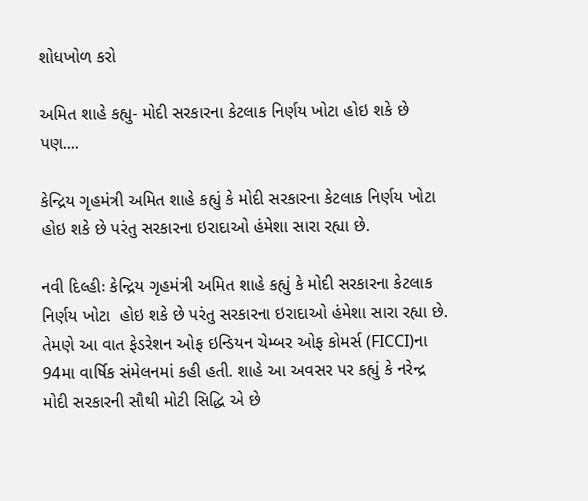શોધખોળ કરો

અમિત શાહે કહ્યુ- મોદી સરકારના કેટલાક નિર્ણય ખોટા હોઇ શકે છે પણ....

કેન્દ્રિય ગૃહમંત્રી અમિત શાહે કહ્યું કે મોદી સરકારના કેટલાક નિર્ણય ખોટા  હોઇ શકે છે પરંતુ સરકારના ઇરાદાઓ હંમેશા સારા રહ્યા છે.

નવી દિલ્હીઃ કેન્દ્રિય ગૃહમંત્રી અમિત શાહે કહ્યું કે મોદી સરકારના કેટલાક નિર્ણય ખોટા  હોઇ શકે છે પરંતુ સરકારના ઇરાદાઓ હંમેશા સારા રહ્યા છે. તેમણે આ વાત ફેડરેશન ઓફ ઇન્ડિયન ચેમ્બર ઓફ કોમર્સ (FICCI)ના 94મા વાર્ષિક સંમેલનમાં કહી હતી. શાહે આ અવસર પર કહ્યું કે નરેન્દ્ર મોદી સરકારની સૌથી મોટી સિદ્ધિ એ છે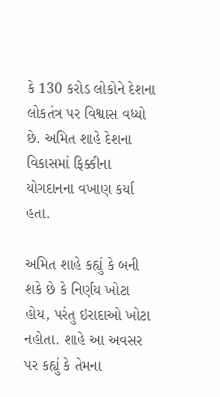કે 130 કરોડ લોકોને દેશના લોકતંત્ર પર વિશ્વાસ વધ્યો છે. અમિત શાહે દેશના વિકાસમાં ફિક્કીના યોગદાનના વખાણ કર્યા હતા.

અમિત શાહે કહ્યું કે બની શકે છે કે નિર્ણય ખોટા હોય, પરંતુ ઇરાદાઓ ખોટા નહોતા. શાહે આ અવસર પર કહ્યું કે તેમના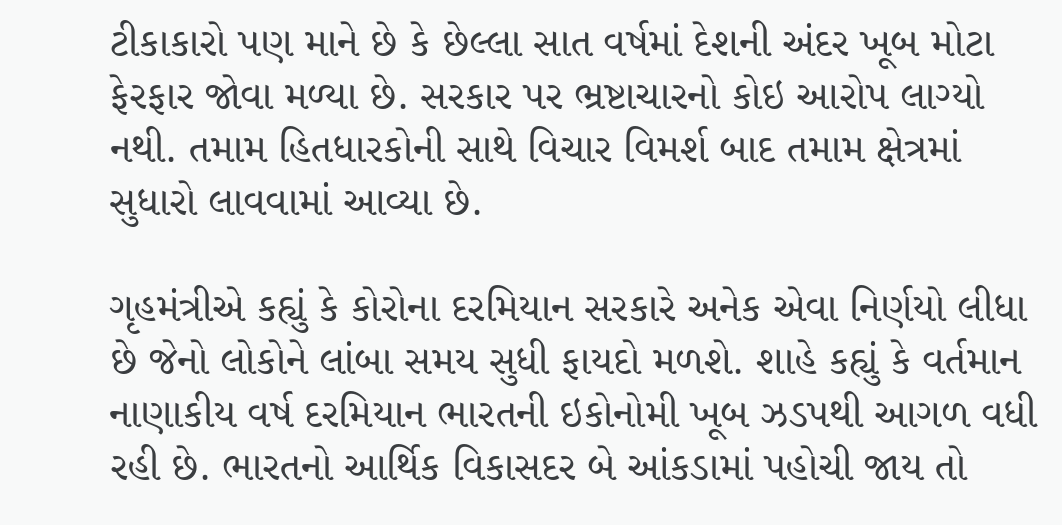ટીકાકારો પણ માને છે કે છેલ્લા સાત વર્ષમાં દેશની અંદર ખૂબ મોટા ફેરફાર જોવા મળ્યા છે. સરકાર પર ભ્રષ્ટાચારનો કોઇ આરોપ લાગ્યો નથી. તમામ હિતધારકોની સાથે વિચાર વિમર્શ બાદ તમામ ક્ષેત્રમાં સુધારો લાવવામાં આવ્યા છે.

ગૃહમંત્રીએ કહ્યું કે કોરોના દરમિયાન સરકારે અનેક એવા નિર્ણયો લીધા છે જેનો લોકોને લાંબા સમય સુધી ફાયદો મળશે. શાહે કહ્યું કે વર્તમાન નાણાકીય વર્ષ દરમિયાન ભારતની ઇકોનોમી ખૂબ ઝડપથી આગળ વધી રહી છે. ભારતનો આર્થિક વિકાસદર બે આંકડામાં પહોચી જાય તો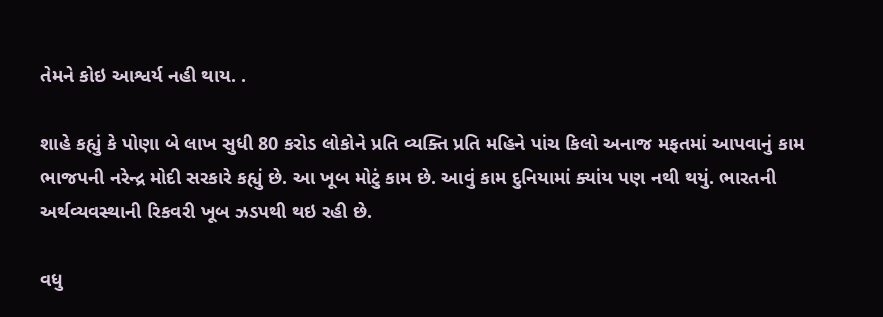તેમને કોઇ આશ્વર્ય નહી થાય. .

શાહે કહ્યું કે પોણા બે લાખ સુધી 80 કરોડ લોકોને પ્રતિ વ્યક્તિ પ્રતિ મહિને પાંચ કિલો અનાજ મફતમાં આપવાનું કામ ભાજપની નરેન્દ્ર મોદી સરકારે કહ્યું છે. આ ખૂબ મોટું કામ છે. આવું કામ દુનિયામાં ક્યાંય પણ નથી થયું. ભારતની અર્થવ્યવસ્થાની રિકવરી ખૂબ ઝડપથી થઇ રહી છે.

વધુ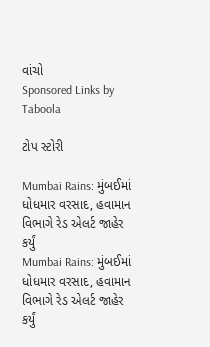વાંચો
Sponsored Links by Taboola

ટોપ સ્ટોરી

Mumbai Rains: મુંબઈમાં ધોધમાર વરસાદ, હવામાન વિભાગે રેડ એલર્ટ જાહેર કર્યું
Mumbai Rains: મુંબઈમાં ધોધમાર વરસાદ, હવામાન વિભાગે રેડ એલર્ટ જાહેર કર્યું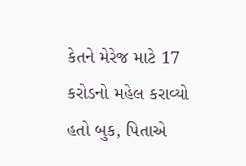કેતને મેરેજ માટે 17 કરોડનો મહેલ કરાવ્યો હતો બુક, પિતાએ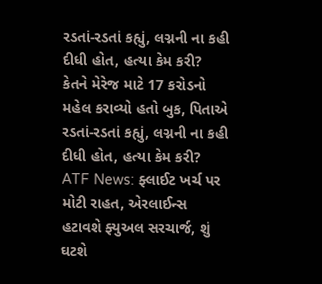રડતાં-રડતાં કહ્યું, લગ્નની ના કહી દીધી હોત, હત્યા કેમ કરી?
કેતને મેરેજ માટે 17 કરોડનો મહેલ કરાવ્યો હતો બુક, પિતાએ રડતાં-રડતાં કહ્યું, લગ્નની ના કહી દીધી હોત, હત્યા કેમ કરી?
ATF News: ફ્લાઈટ ખર્ચ પર મોટી રાહત, એરલાઈન્સ હટાવશે ફ્યુઅલ સરચાર્જ, શું ઘટશે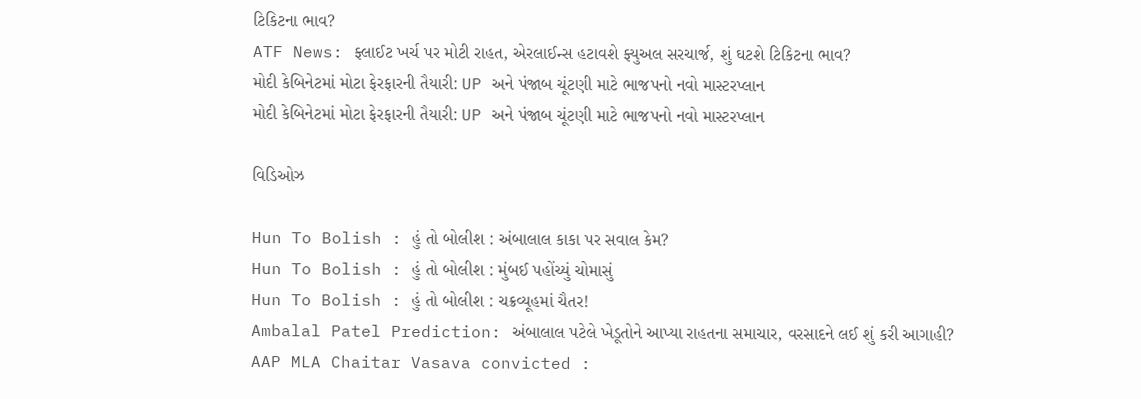ટિકિટના ભાવ?
ATF News: ફ્લાઈટ ખર્ચ પર મોટી રાહત, એરલાઈન્સ હટાવશે ફ્યુઅલ સરચાર્જ, શું ઘટશે ટિકિટના ભાવ?
મોદી કેબિનેટમાં મોટા ફેરફારની તૈયારી: UP અને પંજાબ ચૂંટણી માટે ભાજપનો નવો માસ્ટરપ્લાન
મોદી કેબિનેટમાં મોટા ફેરફારની તૈયારી: UP અને પંજાબ ચૂંટણી માટે ભાજપનો નવો માસ્ટરપ્લાન

વિડિઓઝ

Hun To Bolish : હું તો બોલીશ : અંબાલાલ કાકા પર સવાલ કેમ?
Hun To Bolish : હું તો બોલીશ : મુંબઈ પહોંચ્યું ચોમાસું
Hun To Bolish : હું તો બોલીશ : ચક્રવ્યૂહમાં ચૈતર!
Ambalal Patel Prediction: અંબાલાલ પટેલે ખેડૂતોને આપ્યા રાહતના સમાચાર, વરસાદને લઈ શું કરી આગાહી?
AAP MLA Chaitar Vasava convicted :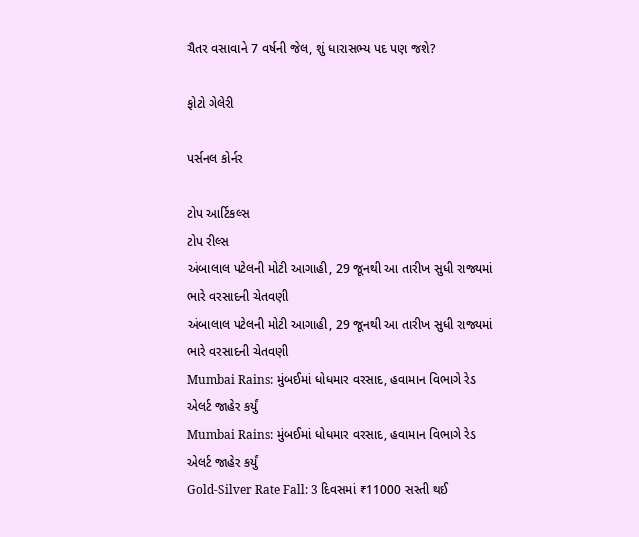ચૈતર વસાવાને 7 વર્ષની જેલ, શું ધારાસભ્ય પદ પણ જશે?

ફોટો ગેલેરી

પર્સનલ કોર્નર

ટોપ આર્ટિકલ્સ
ટોપ રીલ્સ
અંબાલાલ પટેલની મોટી આગાહી, 29 જૂનથી આ તારીખ સુધી રાજ્યમાં ભારે વરસાદની ચેતવણી
અંબાલાલ પટેલની મોટી આગાહી, 29 જૂનથી આ તારીખ સુધી રાજ્યમાં ભારે વરસાદની ચેતવણી
Mumbai Rains: મુંબઈમાં ધોધમાર વરસાદ, હવામાન વિભાગે રેડ એલર્ટ જાહેર કર્યું
Mumbai Rains: મુંબઈમાં ધોધમાર વરસાદ, હવામાન વિભાગે રેડ એલર્ટ જાહેર કર્યું
Gold-Silver Rate Fall: 3 દિવસમાં ₹11000 સસ્તી થઈ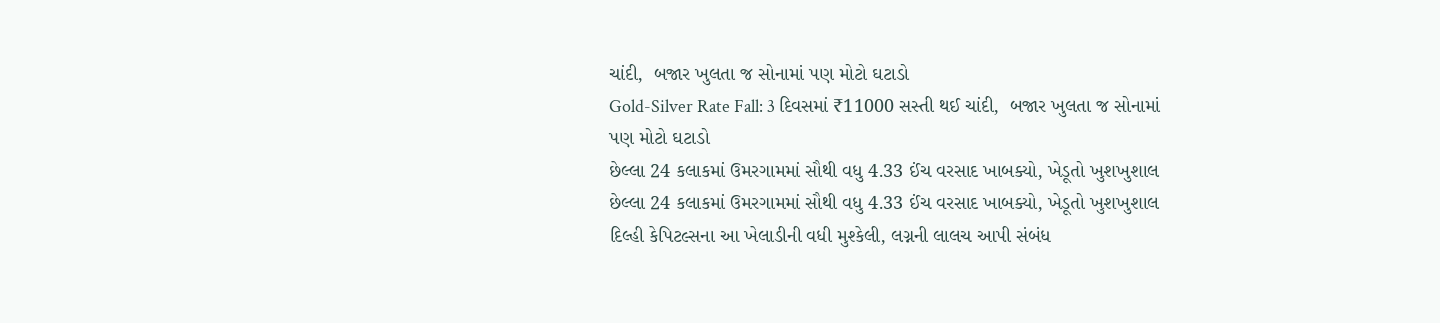ચાંદી,  બજાર ખુલતા જ સોનામાં પણ મોટો ઘટાડો
Gold-Silver Rate Fall: 3 દિવસમાં ₹11000 સસ્તી થઈ ચાંદી,  બજાર ખુલતા જ સોનામાં પણ મોટો ઘટાડો
છેલ્લા 24 કલાકમાં ઉમરગામમાં સૌથી વધુ 4.33 ઈંચ વરસાદ ખાબક્યો, ખેડૂતો ખુશખુશાલ
છેલ્લા 24 કલાકમાં ઉમરગામમાં સૌથી વધુ 4.33 ઈંચ વરસાદ ખાબક્યો, ખેડૂતો ખુશખુશાલ
દિલ્હી કેપિટલ્સના આ ખેલાડીની વધી મુશ્કેલી, લગ્નની લાલચ આપી સંબંધ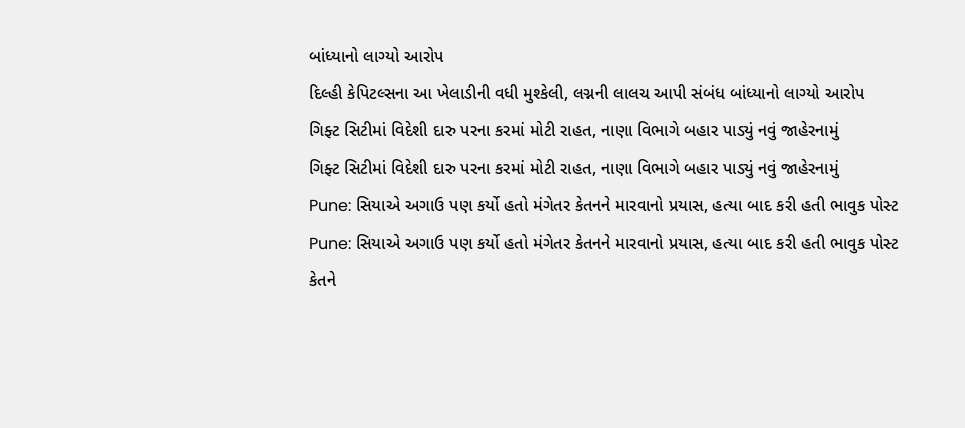બાંધ્યાનો લાગ્યો આરોપ
દિલ્હી કેપિટલ્સના આ ખેલાડીની વધી મુશ્કેલી, લગ્નની લાલચ આપી સંબંધ બાંધ્યાનો લાગ્યો આરોપ
ગિફ્ટ સિટીમાં વિદેશી દારુ પરના કરમાં મોટી રાહત, નાણા વિભાગે બહાર પાડ્યું નવું જાહેરનામું
ગિફ્ટ સિટીમાં વિદેશી દારુ પરના કરમાં મોટી રાહત, નાણા વિભાગે બહાર પાડ્યું નવું જાહેરનામું
Pune: સિયાએ અગાઉ પણ કર્યો હતો મંગેતર કેતનને મારવાનો પ્રયાસ, હત્યા બાદ કરી હતી ભાવુક પોસ્ટ
Pune: સિયાએ અગાઉ પણ કર્યો હતો મંગેતર કેતનને મારવાનો પ્રયાસ, હત્યા બાદ કરી હતી ભાવુક પોસ્ટ
કેતને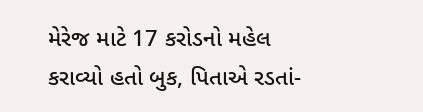મેરેજ માટે 17 કરોડનો મહેલ કરાવ્યો હતો બુક, પિતાએ રડતાં-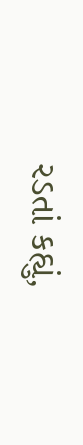રડતાં કહ્યું,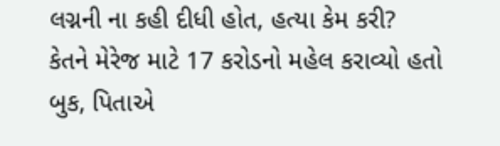લગ્નની ના કહી દીધી હોત, હત્યા કેમ કરી?
કેતને મેરેજ માટે 17 કરોડનો મહેલ કરાવ્યો હતો બુક, પિતાએ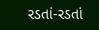રડતાં-રડતાં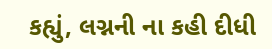કહ્યું, લગ્નની ના કહી દીધી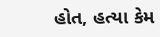હોત, હત્યા કેમ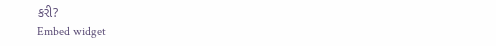કરી?
Embed widget